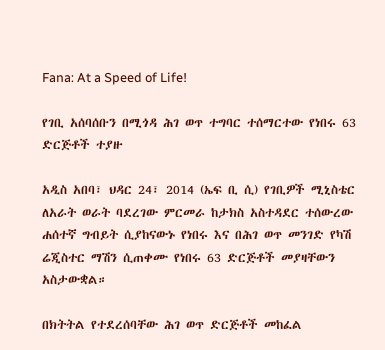Fana: At a Speed of Life!

የገቢ አሰባሰቡን በሚጎዳ ሕገ ወጥ ተግባር ተሰማርተው የነበሩ 63 ድርጅቶች ተያዙ

አዲስ አበባ፣ ህዳር 24፣ 2014 (ኤፍ ቢ ሲ) የገቢዎች ሚኒስቴር ለአራት ወራት ባደረገው ምርመራ ከታክስ አስተዳደር ተሰውረው ሐሰተኛ ግብይት ሲያከናውኑ የነበሩ እና በሕገ ወጥ መንገድ የካሽ ሬጂስተር ማሽን ሲጠቀሙ የነበሩ 63 ድርጅቶች መያዛቸውን አስታውቋል።

በክትትል የተደረሰባቸው ሕገ ወጥ ድርጅቶች መከፈል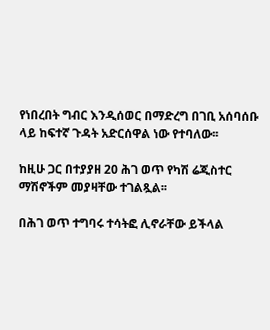የነበረበት ግብር እንዲሰወር በማድረግ በገቢ አሰባሰቡ ላይ ከፍተኛ ጉዳት አድርሰዋል ነው የተባለው፡፡

ከዚሁ ጋር በተያያዘ 20 ሕገ ወጥ የካሽ ሬጂስተር ማሽኖችም መያዛቸው ተገልጿል፡፡

በሕገ ወጥ ተግባሩ ተሳትፎ ሊኖራቸው ይችላል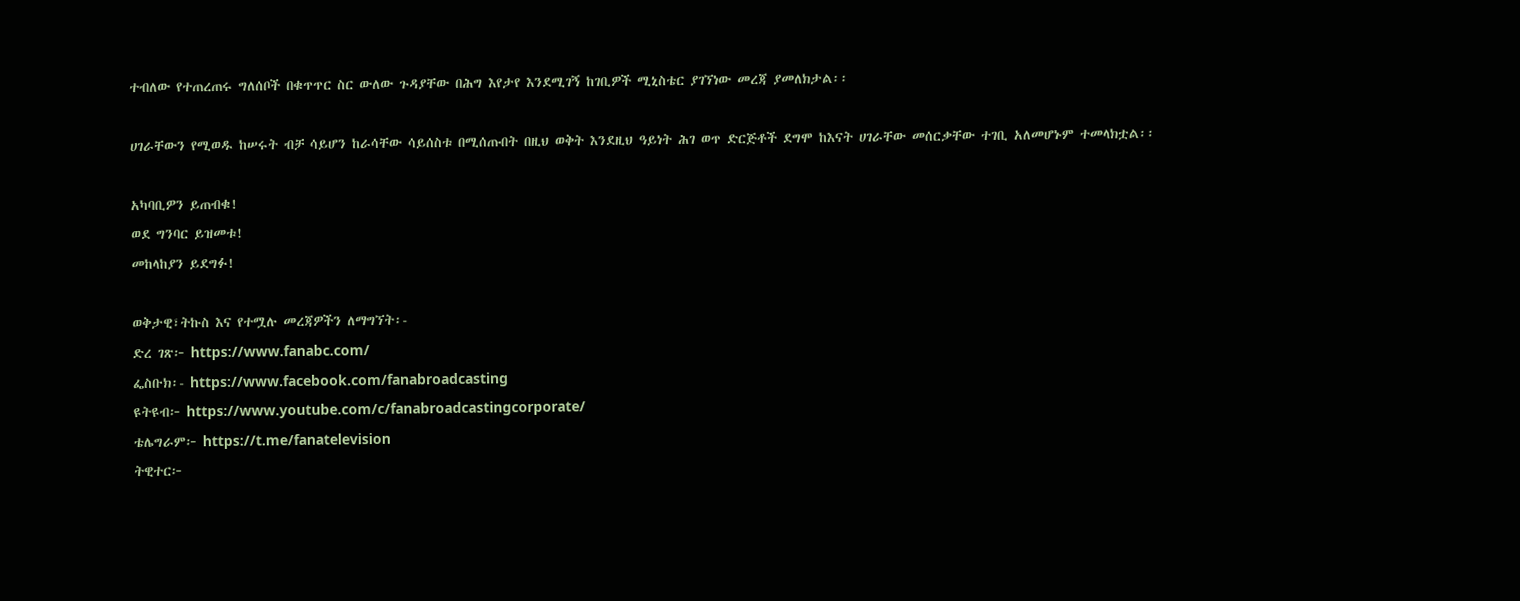ተብለው የተጠረጠሩ ግለሰቦች በቁጥጥር ስር ውለው ጉዳያቸው በሕግ እየታየ እንደሚገኝ ከገቢዎች ሚኒስቴር ያገኘነው መረጃ ያመለክታል፡፡

ሀገራቸውን የሚወዱ ከሠሩት ብቻ ሳይሆን ከራሳቸው ሳይሰስቱ በሚሰጡበት በዚህ ወቅት እንደዚህ ዓይነት ሕገ ወጥ ድርጅቶች ደግሞ ከእናት ሀገራቸው መሰርቃቸው ተገቢ አለመሆኑም ተመላክቷል፡፡

አካባቢዎን ይጠብቁ!
ወደ ግንባር ይዝመቱ!
መከላከያን ይደግፉ!

ወቅታዊ፣ትኩስ እና የተሟሉ መረጃዎችን ለማግኘት፡-
ድረ ገጽ፦ https://www.fanabc.com/
ፌስቡክ፡- https://www.facebook.com/fanabroadcasting
ዩትዩብ፦ https://www.youtube.com/c/fanabroadcastingcorporate/
ቴሌግራም፦ https://t.me/fanatelevision
ትዊተር፦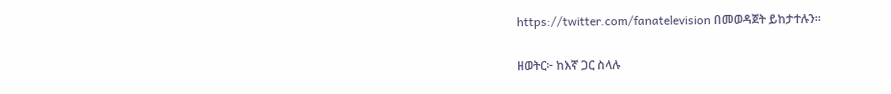https://twitter.com/fanatelevision በመወዳጀት ይከታተሉን፡፡

ዘወትር፦ ከእኛ ጋር ስላሉ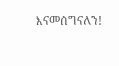እናመሰግናለን!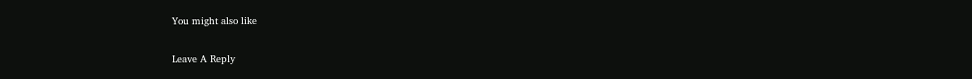You might also like

Leave A Reply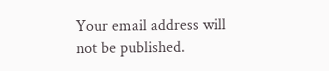Your email address will not be published.